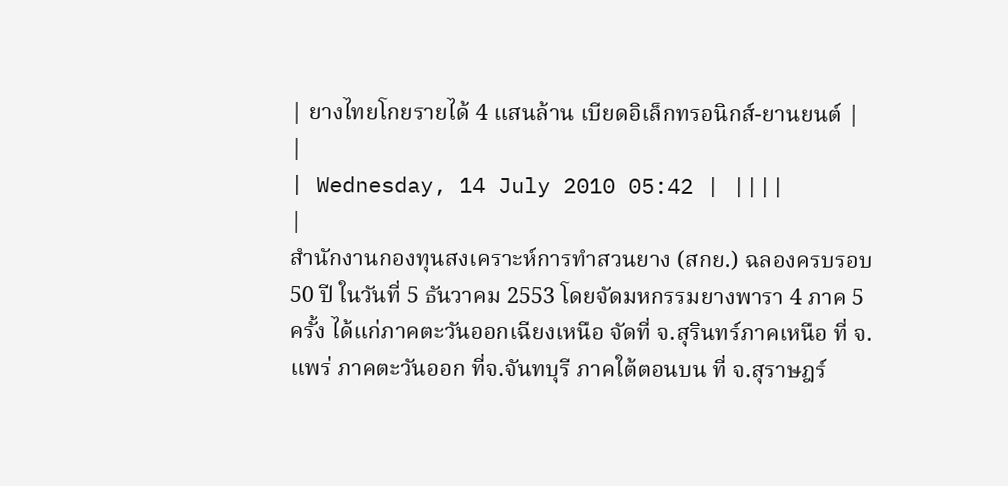| ยางไทยโกยรายได้ 4 แสนล้าน เบียดอิเล็กทรอนิกส์-ยานยนต์ |
|
| Wednesday, 14 July 2010 05:42 | ||||
|
สำนักงานกองทุนสงเคราะห์การทำสวนยาง (สกย.) ฉลองครบรอบ 50 ปี ในวันที่ 5 ธันวาคม 2553 โดยจัดมหกรรมยางพารา 4 ภาค 5 ครั้ง ได้แก่ภาคตะวันออกเฉียงเหนือ จัดที่ จ.สุรินทร์ภาคเหนือ ที่ จ.แพร่ ภาคตะวันออก ที่จ.จันทบุรี ภาคใต้ตอนบน ที่ จ.สุราษฎร์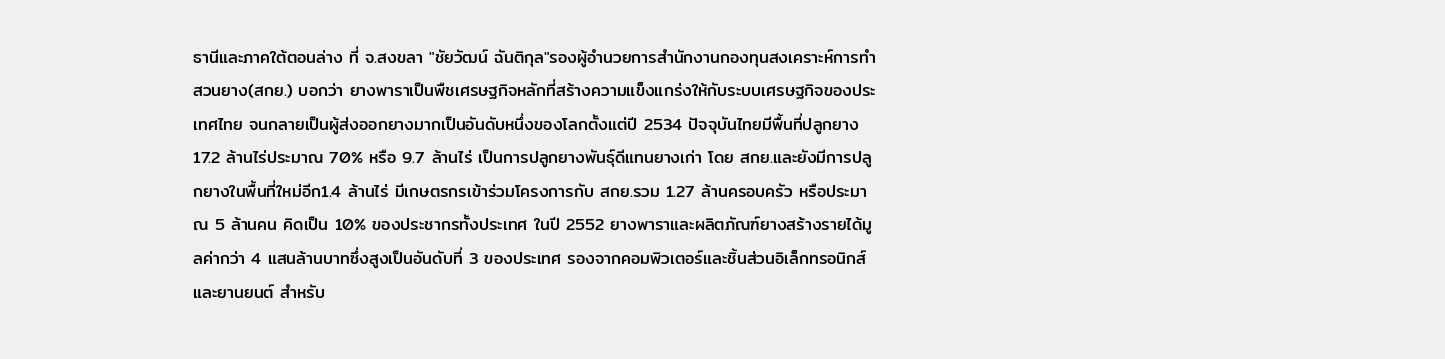ธานีและภาคใต้ตอนล่าง ที่ จ.สงขลา "ชัยวัฒน์ ฉันติกุล"รองผู้อำนวยการสำนักงานกองทุนสงเคราะห์การทำสวนยาง(สกย.) บอกว่า ยางพาราเป็นพืชเศรษฐกิจหลักที่สร้างความแข็งแกร่งให้กับระบบเศรษฐกิจของประเทศไทย จนกลายเป็นผู้ส่งออกยางมากเป็นอันดับหนึ่งของโลกตั้งแต่ปี 2534 ปัจจุบันไทยมีพื้นที่ปลูกยาง 17.2 ล้านไร่ประมาณ 70% หรือ 9.7 ล้านไร่ เป็นการปลูกยางพันธุ์ดีแทนยางเก่า โดย สกย.และยังมีการปลูกยางในพื้นที่ใหม่อีก1.4 ล้านไร่ มีเกษตรกรเข้าร่วมโครงการกับ สกย.รวม 1.27 ล้านครอบครัว หรือประมาณ 5 ล้านคน คิดเป็น 10% ของประชากรทั้งประเทศ ในปี 2552 ยางพาราและผลิตภัณฑ์ยางสร้างรายได้มูลค่ากว่า 4 แสนล้านบาทซึ่งสูงเป็นอันดับที่ 3 ของประเทศ รองจากคอมพิวเตอร์และชิ้นส่วนอิเล็กทรอนิกส์และยานยนต์ สำหรับ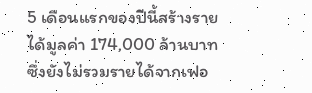5 เดือนแรกของปีนี้สร้างรายได้มูลค่า 174,000 ล้านบาท ซึ่งยังไม่รวมรายได้จากเฟอ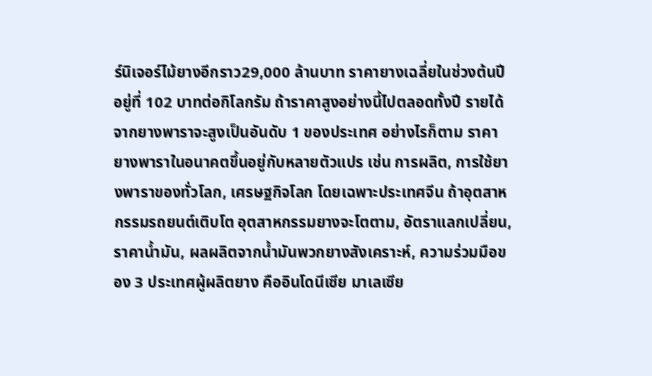ร์นิเจอร์ไม้ยางอีกราว29,000 ล้านบาท ราคายางเฉลี่ยในช่วงต้นปีอยู่ที่ 102 บาทต่อกิโลกรัม ถ้าราคาสูงอย่างนี้ไปตลอดทั้งปี รายได้จากยางพาราจะสูงเป็นอันดับ 1 ของประเทศ อย่างไรก็ตาม ราคายางพาราในอนาคตขึ้นอยู่กับหลายตัวแปร เช่น การผลิต, การใช้ยางพาราของทั่วโลก, เศรษฐกิจโลก โดยเฉพาะประเทศจีน ถ้าอุตสาหกรรมรถยนต์เติบโต อุตสาหกรรมยางจะโตตาม, อัตราแลกเปลี่ยน, ราคาน้ำมัน, ผลผลิตจากน้ำมันพวกยางสังเคราะห์, ความร่วมมือของ 3 ประเทศผู้ผลิตยาง คืออินโดนีเซีย มาเลเซีย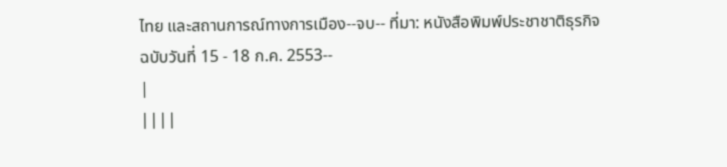ไทย และสถานการณ์ทางการเมือง--จบ-- ที่มา: หนังสือพิมพ์ประชาชาติธุรกิจ ฉบับวันที่ 15 - 18 ก.ค. 2553--
|
||||